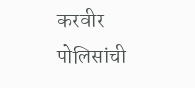करवीर पोलिसांची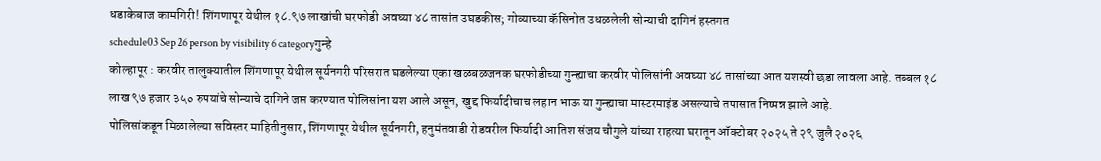धडाकेबाज कामगिरी! शिंगणापूर येथील १८.९७ लाखांची घरफोडी अवघ्या ४८ तासांत उघडकीस; गोव्याच्या कॅसिनोत उधळलेली सोन्याची दागिनं हस्तगत
schedule03 Sep 26 person by visibility 6 categoryगुन्हे
कोल्हापूर : करवीर तालुक्यातील शिंगणापूर येथील सूर्यनगरी परिसरात घडलेल्या एका खळबळजनक घरफोडीच्या गुन्ह्याचा करवीर पोलिसांनी अवघ्या ४८ तासांच्या आत यशस्वी छडा लावला आहे. तब्बल १८ लाख ९७ हजार ३५० रुपयांचे सोन्याचे दागिने जप्त करण्यात पोलिसांना यश आले असून, खुद्द फिर्यादीचाच लहान भाऊ या गुन्ह्याचा मास्टरमाइंड असल्याचे तपासात निष्पन्न झाले आहे.
पोलिसांकडून मिळालेल्या सविस्तर माहितीनुसार, शिंगणापूर येथील सूर्यनगरी, हनुमंतवाडी रोडवरील फिर्यादी आतिश संजय चौगुले यांच्या राहत्या घरातून ऑक्टोबर २०२५ ते २९ जुलै २०२६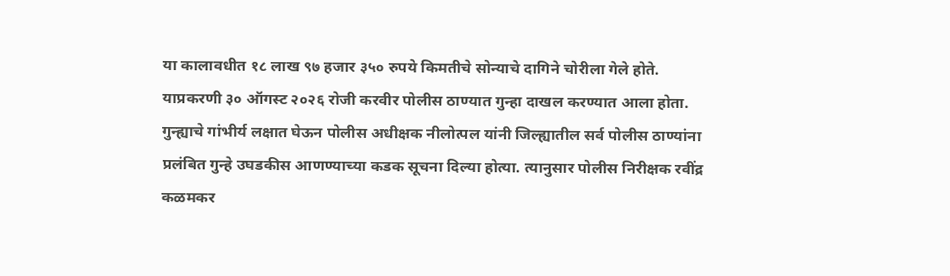या कालावधीत १८ लाख ९७ हजार ३५० रुपये किमतीचे सोन्याचे दागिने चोरीला गेले होते. याप्रकरणी ३० ऑगस्ट २०२६ रोजी करवीर पोलीस ठाण्यात गुन्हा दाखल करण्यात आला होता.
गुन्ह्याचे गांभीर्य लक्षात घेऊन पोलीस अधीक्षक नीलोत्पल यांनी जिल्ह्यातील सर्व पोलीस ठाण्यांना प्रलंबित गुन्हे उघडकीस आणण्याच्या कडक सूचना दिल्या होत्या. त्यानुसार पोलीस निरीक्षक रवींद्र कळमकर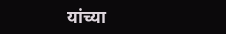यांच्या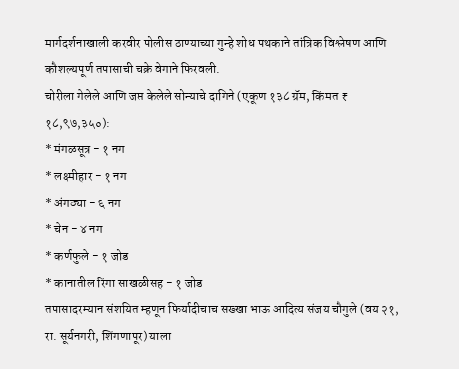मार्गदर्शनाखाली करवीर पोलीस ठाण्याच्या गुन्हे शोध पथकाने तांत्रिक विश्लेषण आणि कौशल्यपूर्ण तपासाची चक्रे वेगाने फिरवली.
चोरीला गेलेले आणि जप्त केलेले सोन्याचे दागिने (एकूण १३८ ग्रॅम, किंमत ₹ १८,९७,३५०):
* मंगळसूत्र - १ नग
* लक्ष्मीहार - १ नग
* अंगठ्या - ६ नग
* चेन - ४ नग
* कर्णफुले - १ जोड
* कानातील रिंगा साखळीसह - १ जोड
तपासादरम्यान संशयित म्हणून फिर्यादीचाच सख्खा भाऊ आदित्य संजय चौगुले (वय २१, रा. सूर्यनगरी, शिंगणापूर) याला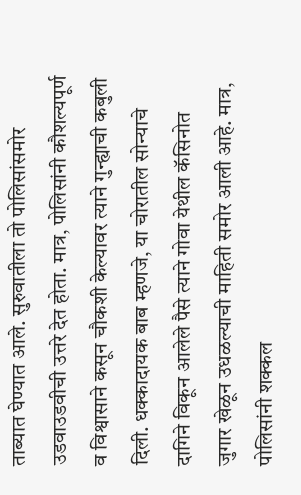ताब्यात घेण्यात आले. सुरुवातीला तो पोलिसांसमोर उडवाउडवीची उत्तरे देत होता. मात्र, पोलिसांनी कौशल्यपूर्ण व विश्वासाने कसून चौकशी केल्यावर त्याने गुन्ह्याची कबुली दिली. धक्कादायक बाब म्हणजे, या चोरातील सोन्याचे दागिने विकून आलेले पैसे त्याने गोवा येथील कॅसिनोत जुगार खेळून उधळल्याची माहिती समोर आली आहे. मात्र, पोलिसांनी शक्कल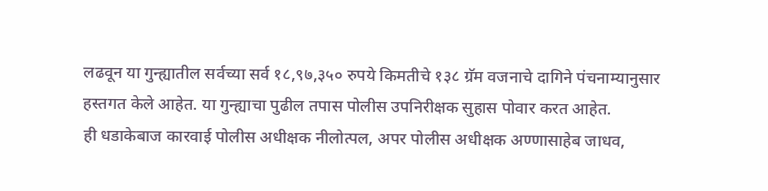लढवून या गुन्ह्यातील सर्वच्या सर्व १८,९७,३५० रुपये किमतीचे १३८ ग्रॅम वजनाचे दागिने पंचनाम्यानुसार हस्तगत केले आहेत. या गुन्ह्याचा पुढील तपास पोलीस उपनिरीक्षक सुहास पोवार करत आहेत.
ही धडाकेबाज कारवाई पोलीस अधीक्षक नीलोत्पल, अपर पोलीस अधीक्षक अण्णासाहेब जाधव,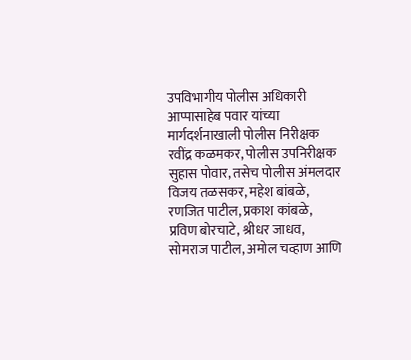उपविभागीय पोलीस अधिकारी आप्पासाहेब पवार यांच्या मार्गदर्शनाखाली पोलीस निरीक्षक रवींद्र कळमकर, पोलीस उपनिरीक्षक सुहास पोवार, तसेच पोलीस अंमलदार विजय तळसकर, महेश बांबळे, रणजित पाटील, प्रकाश कांबळे, प्रविण बोरचाटे, श्रीधर जाधव, सोमराज पाटील, अमोल चव्हाण आणि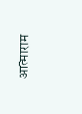आत्माराम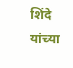शिंदे यांच्या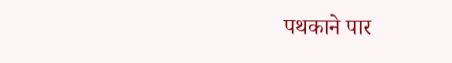पथकाने पार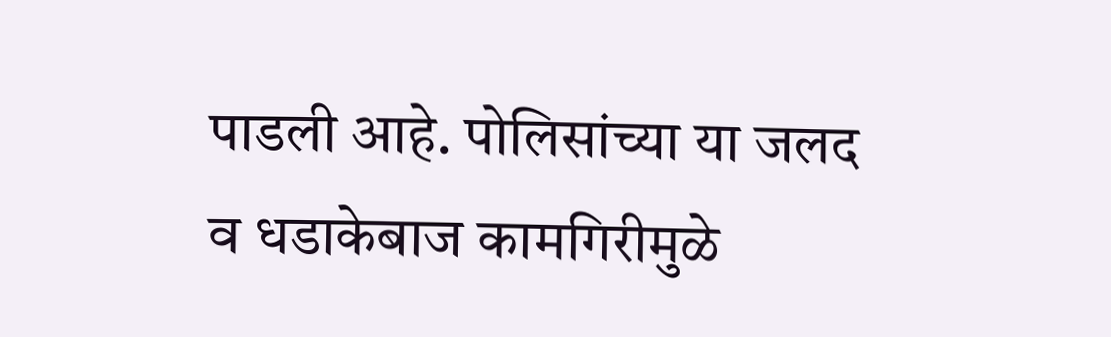पाडली आहे. पोलिसांच्या या जलद व धडाकेबाज कामगिरीमुळे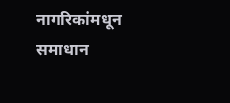नागरिकांमधून समाधान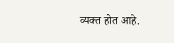व्यक्त होत आहे.